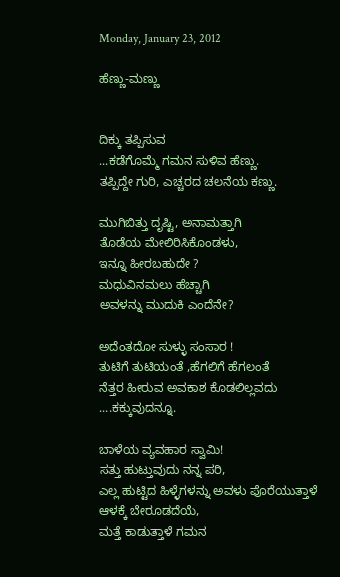Monday, January 23, 2012

ಹೆಣ್ಣು-ಮಣ್ಣು


ದಿಕ್ಕು ತಪ್ಪಿಸುವ
...ಕಡೆಗೊಮ್ಮೆ ಗಮನ ಸುಳಿವ ಹೆಣ್ಣು.
ತಪ್ಪಿದ್ದೇ ಗುರಿ, ಎಚ್ಚರದ ಚಲನೆಯ ಕಣ್ಣು.

ಮುಗಿಬಿತ್ತು ದೃಷ್ಟಿ, ಅನಾಮತ್ತಾಗಿ
ತೊಡೆಯ ಮೇಲಿರಿಸಿಕೊಂಡಳು,
ಇನ್ನೂ ಹೀರಬಹುದೇ ?
ಮಧುವಿನಮಲು ಹೆಚ್ಚಾಗಿ
ಅವಳನ್ನು ಮುದುಕಿ ಎಂದೆನೇ?

ಅದೆಂತದೋ ಸುಳ್ಳು ಸಂಸಾರ !
ತುಟಿಗೆ ತುಟಿಯಂತೆ ,ಹೆಗಲಿಗೆ ಹೆಗಲಂತೆ
ನೆತ್ತರ ಹೀರುವ ಅವಕಾಶ ಕೊಡಲಿಲ್ಲವದು
....ಕಕ್ಕುವುದನ್ನೂ.

ಬಾಳೆಯ ವ್ಯವಹಾರ ಸ್ವಾಮಿ!
ಸತ್ತು ಹುಟ್ತುವುದು ನನ್ನ ಪರಿ,
ಎಲ್ಲ ಹುಟ್ಟಿದ ಹಿಳ್ಳೆಗಳನ್ನು ಅವಳು ಪೊರೆಯುತ್ತಾಳೆ
ಆಳಕ್ಕೆ ಬೇರೂಡದೆಯೆ,
ಮತ್ತೆ ಕಾಡುತ್ತಾಳೆ ಗಮನ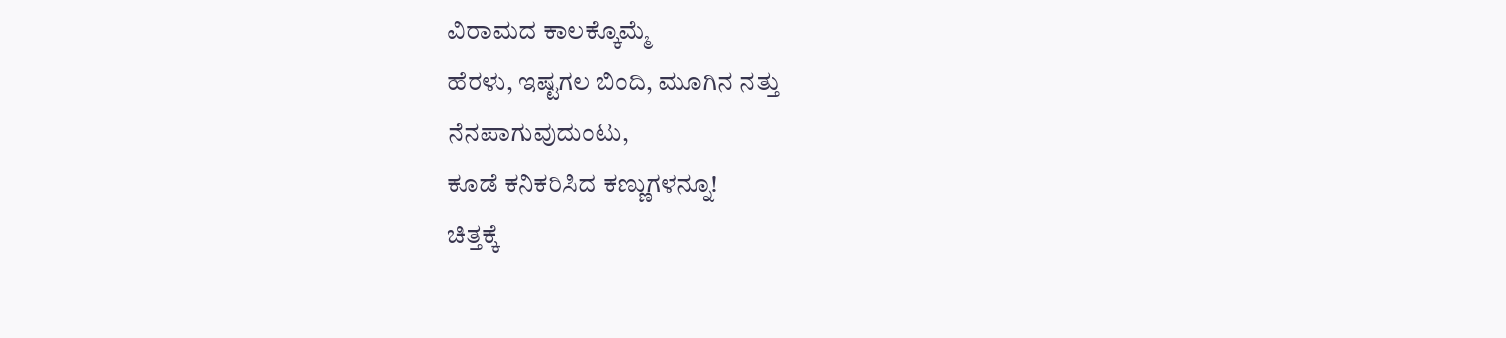ವಿರಾಮದ ಕಾಲಕ್ಕೊಮ್ಮೆ
ಹೆರಳು, ಇಷ್ಟಗಲ ಬಿಂದಿ, ಮೂಗಿನ ನತ್ತು
ನೆನಪಾಗುವುದುಂಟು,
ಕೂಡೆ ಕನಿಕರಿಸಿದ ಕಣ್ಣುಗಳನ್ನೂ!
ಚಿತ್ತಕ್ಕೆ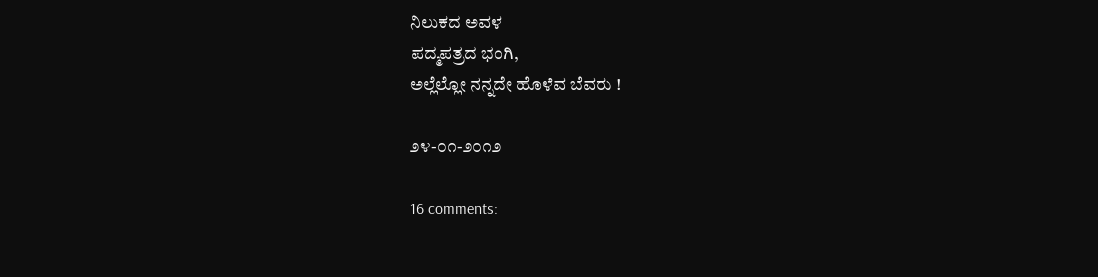ನಿಲುಕದ ಅವಳ
ಪದ್ಮಪತ್ರದ ಭಂಗಿ,
ಅಲ್ಲೆಲ್ಲೋ ನನ್ನದೇ ಹೊಳೆವ ಬೆವರು !

೨೪-೦೧-೨೦೧೨

16 comments: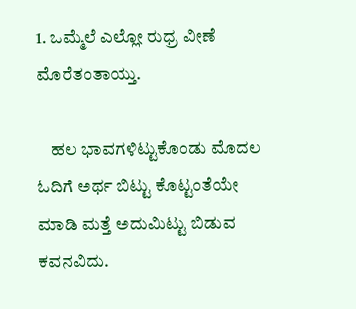1. ಒಮ್ಮೆಲೆ ಎಲ್ಲೋ ರುಧ್ರ ವೀಣೆ ಮೊರೆತಂತಾಯ್ತು.

    ಹಲ ಭಾವಗಳಿಟ್ಟುಕೊಂಡು ಮೊದಲ ಓದಿಗೆ ಅರ್ಥ ಬಿಟ್ಟು ಕೊಟ್ಟಂತೆಯೇ ಮಾಡಿ ಮತ್ತೆ ಅದುಮಿಟ್ಟು ಬಿಡುವ ಕವನವಿದು.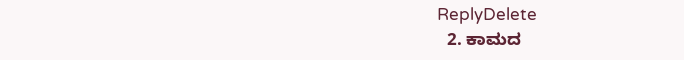ReplyDelete
  2. ಕಾಮದ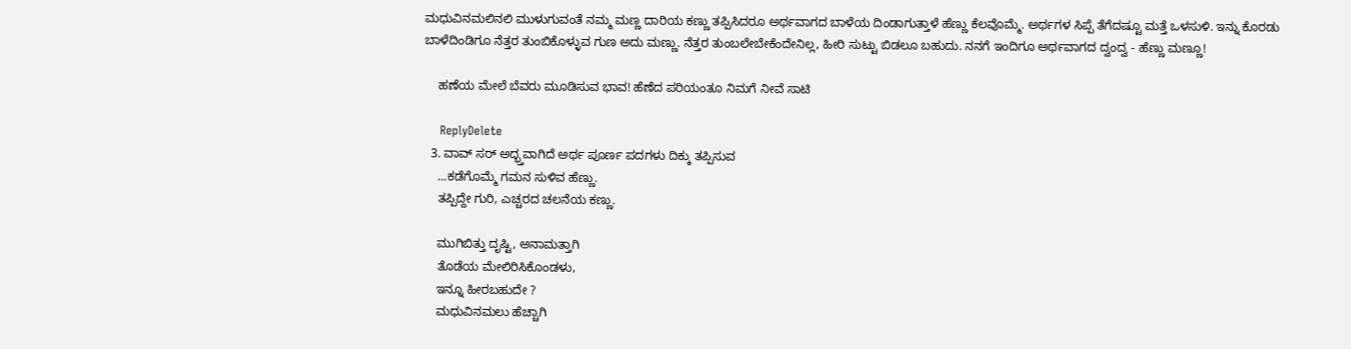ಮಧುವಿನಮಲಿನಲಿ ಮುಳುಗುವಂತೆ ನಮ್ಮ ಮಣ್ಣ ದಾರಿಯ ಕಣ್ಣು ತಪ್ಪಿಸಿದರೂ ಅರ್ಥವಾಗದ ಬಾಳೆಯ ದಿಂಡಾಗುತ್ತಾಳೆ ಹೆಣ್ಣು ಕೆಲವೊಮ್ಮೆ. ಅರ್ಥಗಳ ಸಿಪ್ಪೆ ತೆಗೆದಷ್ಟೂ ಮತ್ತೆ ಒಳಸುಳಿ. ಇನ್ನು ಕೊರಡು ಬಾಳೆದಿಂಡಿಗೂ ನೆತ್ತರ ತುಂಬಿಕೊಳ್ಳುವ ಗುಣ ಅದು ಮಣ್ಣು. ನೆತ್ತರ ತುಂಬಲೇಬೇಕೆಂದೇನಿಲ್ಲ, ಹೀರಿ ಸುಟ್ಟು ಬಿಡಲೂ ಬಹುದು. ನನಗೆ ಇಂದಿಗೂ ಅರ್ಥವಾಗದ ದ್ವಂದ್ವ - ಹೆಣ್ಣು ಮಣ್ಣೂ!

    ಹಣೆಯ ಮೇಲೆ ಬೆವರು ಮೂಡಿಸುವ ಭಾವ! ಹೆಣೆದ ಪರಿಯಂತೂ ನಿಮಗೆ ನೀವೆ ಸಾಟಿ

    ReplyDelete
  3. ವಾವ್ ಸರ್ ಅದ್ಭ್ತವಾಗಿದೆ ಅರ್ಥ ಪೂರ್ಣ ಪದಗಳು ದಿಕ್ಕು ತಪ್ಪಿಸುವ
    ...ಕಡೆಗೊಮ್ಮೆ ಗಮನ ಸುಳಿವ ಹೆಣ್ಣು.
    ತಪ್ಪಿದ್ದೇ ಗುರಿ, ಎಚ್ಚರದ ಚಲನೆಯ ಕಣ್ಣು.

    ಮುಗಿಬಿತ್ತು ದೃಷ್ಟಿ, ಅನಾಮತ್ತಾಗಿ
    ತೊಡೆಯ ಮೇಲಿರಿಸಿಕೊಂಡಳು,
    ಇನ್ನೂ ಹೀರಬಹುದೇ ?
    ಮಧುವಿನಮಲು ಹೆಚ್ಚಾಗಿ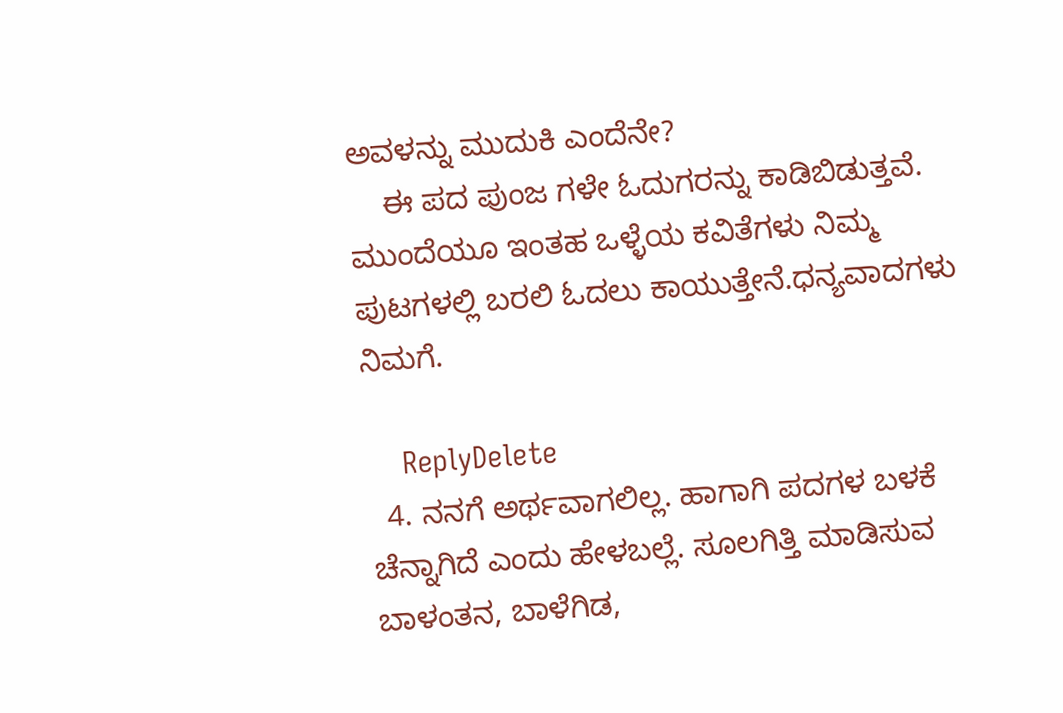ಅವಳನ್ನು ಮುದುಕಿ ಎಂದೆನೇ?
    ಈ ಪದ ಪುಂಜ ಗಳೇ ಓದುಗರನ್ನು ಕಾಡಿಬಿಡುತ್ತವೆ. ಮುಂದೆಯೂ ಇಂತಹ ಒಳ್ಳೆಯ ಕವಿತೆಗಳು ನಿಮ್ಮ ಪುಟಗಳಲ್ಲಿ ಬರಲಿ ಓದಲು ಕಾಯುತ್ತೇನೆ.ಧನ್ಯವಾದಗಳು ನಿಮಗೆ.

    ReplyDelete
  4. ನನಗೆ ಅರ್ಥವಾಗಲಿಲ್ಲ. ಹಾಗಾಗಿ ಪದಗಳ ಬಳಕೆ ಚೆನ್ನಾಗಿದೆ ಎಂದು ಹೇಳಬಲ್ಲೆ. ಸೂಲಗಿತ್ತಿ ಮಾಡಿಸುವ ಬಾಳಂತನ, ಬಾಳೆಗಿಡ,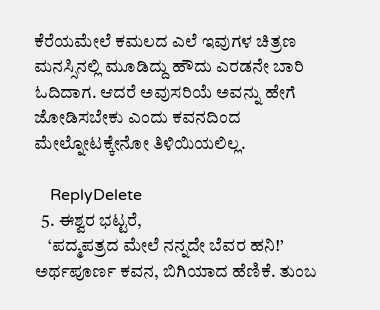ಕೆರೆಯಮೇಲೆ ಕಮಲದ ಎಲೆ ಇವುಗಳ ಚಿತ್ರಣ ಮನಸ್ಸಿನಲ್ಲಿ ಮೂಡಿದ್ದು ಹೌದು ಎರಡನೇ ಬಾರಿ ಓದಿದಾಗ. ಆದರೆ ಅವುಸರಿಯೆ ಅವನ್ನು ಹೇಗೆ ಜೋಡಿಸಬೇಕು ಎಂದು ಕವನದಿಂದ ಮೇಲ್ನೋಟಕ್ಕೇನೋ ತಿಳಿಯಿಯಲಿಲ್ಲ.

    ReplyDelete
  5. ಈಶ್ವರ ಭಟ್ಟರೆ,
    ‘ಪದ್ಮಪತ್ರದ ಮೇಲೆ ನನ್ನದೇ ಬೆವರ ಹನಿ!’ ಅರ್ಥಪೂರ್ಣ ಕವನ, ಬಿಗಿಯಾದ ಹೆಣಿಕೆ. ತುಂಬ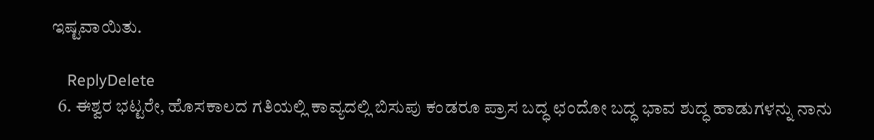ಇಷ್ಟವಾಯಿತು.

    ReplyDelete
  6. ಈಶ್ವರ ಭಟ್ಟರೇ, ಹೊಸಕಾಲದ ಗತಿಯಲ್ಲಿ ಕಾವ್ಯದಲ್ಲಿ ಬಿಸುಪು ಕಂಡರೂ ಪ್ರಾಸ ಬದ್ಧ ಛಂದೋ ಬದ್ಧ ಭಾವ ಶುದ್ಧ ಹಾಡುಗಳನ್ನು ನಾನು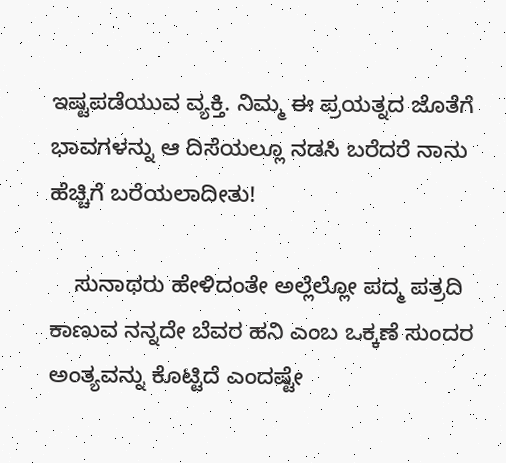ಇಷ್ಟಪಡೆಯುವ ವ್ಯಕ್ತಿ. ನಿಮ್ಮ ಈ ಪ್ರಯತ್ನದ ಜೊತೆಗೆ ಭಾವಗಳನ್ನು ಆ ದಿಸೆಯಲ್ಲೂ ನಡಸಿ ಬರೆದರೆ ನಾನು ಹೆಚ್ಚಿಗೆ ಬರೆಯಲಾದೀತು!

    ಸುನಾಥರು ಹೇಳಿದಂತೇ ಅಲ್ಲೆಲ್ಲೋ ಪದ್ಮ ಪತ್ರದಿ ಕಾಣುವ ನನ್ನದೇ ಬೆವರ ಹನಿ ಎಂಬ ಒಕ್ಕಣೆ ಸುಂದರ ಅಂತ್ಯವನ್ನು ಕೊಟ್ಟಿದೆ ಎಂದಷ್ಟೇ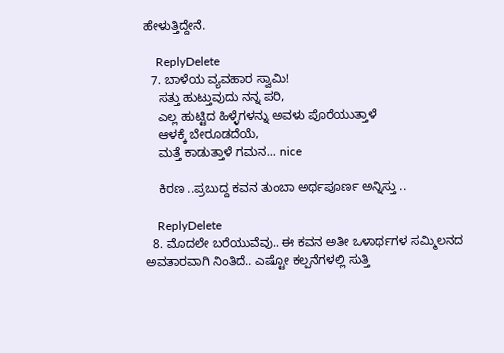ಹೇಳುತ್ತಿದ್ದೇನೆ.

    ReplyDelete
  7. ಬಾಳೆಯ ವ್ಯವಹಾರ ಸ್ವಾಮಿ!
    ಸತ್ತು ಹುಟ್ತುವುದು ನನ್ನ ಪರಿ,
    ಎಲ್ಲ ಹುಟ್ಟಿದ ಹಿಳ್ಳೆಗಳನ್ನು ಅವಳು ಪೊರೆಯುತ್ತಾಳೆ
    ಆಳಕ್ಕೆ ಬೇರೂಡದೆಯೆ,
    ಮತ್ತೆ ಕಾಡುತ್ತಾಳೆ ಗಮನ... nice

    ಕಿರಣ ..ಪ್ರಬುದ್ದ ಕವನ ತುಂಬಾ ಅರ್ಥಪೂರ್ಣ ಅನ್ನಿಸ್ತು ..

    ReplyDelete
  8. ಮೊದಲೇ ಬರೆಯುವೆವು.. ಈ ಕವನ ಅತೀ ಒಳಾರ್ಥಗಳ ಸಮ್ಮಿಲನದ ಅವತಾರವಾಗಿ ನಿಂತಿದೆ.. ಎಷ್ಟೋ ಕಲ್ಪನೆಗಳಲ್ಲಿ ಸುತ್ತಿ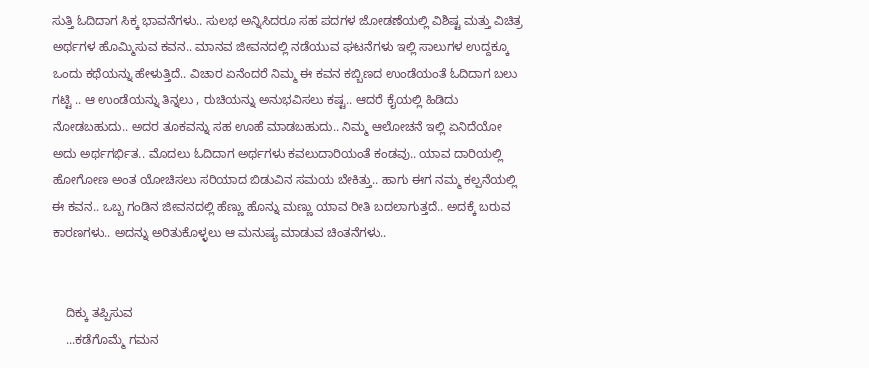ಸುತ್ತಿ ಓದಿದಾಗ ಸಿಕ್ಕ ಭಾವನೆಗಳು.. ಸುಲಭ ಅನ್ನಿಸಿದರೂ ಸಹ ಪದಗಳ ಜೋಡಣೆಯಲ್ಲಿ ವಿಶಿಷ್ಟ ಮತ್ತು ವಿಚಿತ್ರ ಅರ್ಥಗಳ ಹೊಮ್ಮಿಸುವ ಕವನ.. ಮಾನವ ಜೀವನದಲ್ಲಿ ನಡೆಯುವ ಘಟನೆಗಳು ಇಲ್ಲಿ ಸಾಲುಗಳ ಉದ್ದಕ್ಕೂ ಒಂದು ಕಥೆಯನ್ನು ಹೇಳುತ್ತಿದೆ.. ವಿಚಾರ ಏನೆಂದರೆ ನಿಮ್ಮ ಈ ಕವನ ಕಬ್ಬಿಣದ ಉಂಡೆಯಂತೆ ಓದಿದಾಗ ಬಲು ಗಟ್ಟಿ .. ಆ ಉಂಡೆಯನ್ನು ತಿನ್ನಲು , ರುಚಿಯನ್ನು ಅನುಭವಿಸಲು ಕಷ್ಟ.. ಆದರೆ ಕೈಯಲ್ಲಿ ಹಿಡಿದು ನೋಡಬಹುದು.. ಅದರ ತೂಕವನ್ನು ಸಹ ಊಹೆ ಮಾಡಬಹುದು.. ನಿಮ್ಮ ಆಲೋಚನೆ ಇಲ್ಲಿ ಏನಿದೆಯೋ ಅದು ಅರ್ಥಗರ್ಭಿತ.. ಮೊದಲು ಓದಿದಾಗ ಅರ್ಥಗಳು ಕವಲುದಾರಿಯಂತೆ ಕಂಡವು.. ಯಾವ ದಾರಿಯಲ್ಲಿ ಹೋಗೋಣ ಅಂತ ಯೋಚಿಸಲು ಸರಿಯಾದ ಬಿಡುವಿನ ಸಮಯ ಬೇಕಿತ್ತು.. ಹಾಗು ಈಗ ನಮ್ಮ ಕಲ್ಪನೆಯಲ್ಲಿ ಈ ಕವನ.. ಒಬ್ಬ ಗಂಡಿನ ಜೀವನದಲ್ಲಿ ಹೆಣ್ಣು ಹೊನ್ನು ಮಣ್ಣು ಯಾವ ರೀತಿ ಬದಲಾಗುತ್ತದೆ.. ಅದಕ್ಕೆ ಬರುವ ಕಾರಣಗಳು.. ಅದನ್ನು ಅರಿತುಕೊಳ್ಳಲು ಆ ಮನುಷ್ಯ ಮಾಡುವ ಚಿಂತನೆಗಳು..


    ದಿಕ್ಕು ತಪ್ಪಿಸುವ
    ...ಕಡೆಗೊಮ್ಮೆ ಗಮನ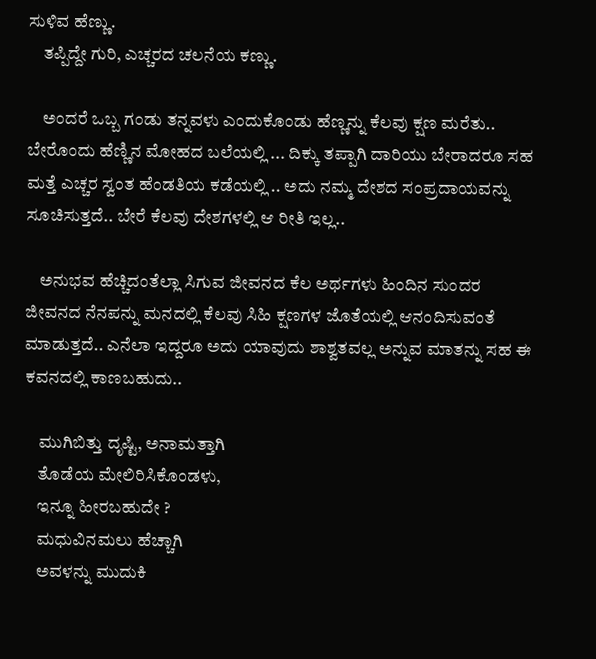ಸುಳಿವ ಹೆಣ್ಣು.
    ತಪ್ಪಿದ್ದೇ ಗುರಿ, ಎಚ್ಚರದ ಚಲನೆಯ ಕಣ್ಣು.

    ಅಂದರೆ ಒಬ್ಬ ಗಂಡು ತನ್ನವಳು ಎಂದುಕೊಂಡು ಹೆಣ್ಣನ್ನು ಕೆಲವು ಕ್ಷಣ ಮರೆತು.. ಬೇರೊಂದು ಹೆಣ್ಣಿನ ಮೋಹದ ಬಲೆಯಲ್ಲಿ ... ದಿಕ್ಕು ತಪ್ಪಾಗಿ ದಾರಿಯು ಬೇರಾದರೂ ಸಹ ಮತ್ತೆ ಎಚ್ಚರ ಸ್ವಂತ ಹೆಂಡತಿಯ ಕಡೆಯಲ್ಲಿ .. ಅದು ನಮ್ಮ ದೇಶದ ಸಂಪ್ರದಾಯವನ್ನು ಸೂಚಿಸುತ್ತದೆ.. ಬೇರೆ ಕೆಲವು ದೇಶಗಳಲ್ಲಿ ಆ ರೀತಿ ಇಲ್ಲ..

    ಅನುಭವ ಹೆಚ್ಚಿದಂತೆಲ್ಲಾ ಸಿಗುವ ಜೀವನದ ಕೆಲ ಅರ್ಥಗಳು ಹಿಂದಿನ ಸುಂದರ ಜೀವನದ ನೆನಪನ್ನು ಮನದಲ್ಲಿ ಕೆಲವು ಸಿಹಿ ಕ್ಷಣಗಳ ಜೊತೆಯಲ್ಲಿ ಆನಂದಿಸುವಂತೆ ಮಾಡುತ್ತದೆ.. ಎನೆಲಾ ಇದ್ದರೂ ಅದು ಯಾವುದು ಶಾಶ್ವತವಲ್ಲ ಅನ್ನುವ ಮಾತನ್ನು ಸಹ ಈ ಕವನದಲ್ಲಿ ಕಾಣಬಹುದು..

    ಮುಗಿಬಿತ್ತು ದೃಷ್ಟಿ, ಅನಾಮತ್ತಾಗಿ
    ತೊಡೆಯ ಮೇಲಿರಿಸಿಕೊಂಡಳು,
    ಇನ್ನೂ ಹೀರಬಹುದೇ ?
    ಮಧುವಿನಮಲು ಹೆಚ್ಚಾಗಿ
    ಅವಳನ್ನು ಮುದುಕಿ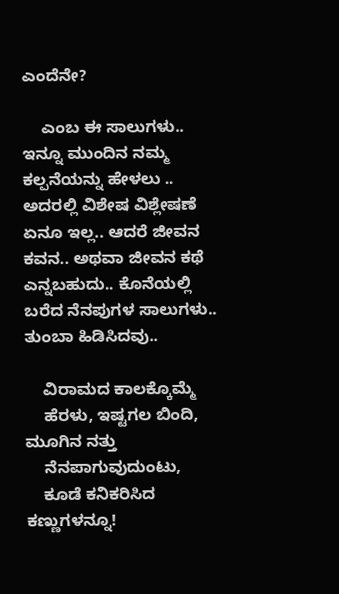ಎಂದೆನೇ?

    ಎಂಬ ಈ ಸಾಲುಗಳು.. ಇನ್ನೂ ಮುಂದಿನ ನಮ್ಮ ಕಲ್ಪನೆಯನ್ನು ಹೇಳಲು .. ಅದರಲ್ಲಿ ವಿಶೇಷ ವಿಶ್ಲೇಷಣೆ ಏನೂ ಇಲ್ಲ.. ಆದರೆ ಜೀವನ ಕವನ.. ಅಥವಾ ಜೀವನ ಕಥೆ ಎನ್ನಬಹುದು.. ಕೊನೆಯಲ್ಲಿ ಬರೆದ ನೆನಪುಗಳ ಸಾಲುಗಳು.. ತುಂಬಾ ಹಿಡಿಸಿದವು..

    ವಿರಾಮದ ಕಾಲಕ್ಕೊಮ್ಮೆ
    ಹೆರಳು, ಇಷ್ಟಗಲ ಬಿಂದಿ, ಮೂಗಿನ ನತ್ತು
    ನೆನಪಾಗುವುದುಂಟು,
    ಕೂಡೆ ಕನಿಕರಿಸಿದ ಕಣ್ಣುಗಳನ್ನೂ!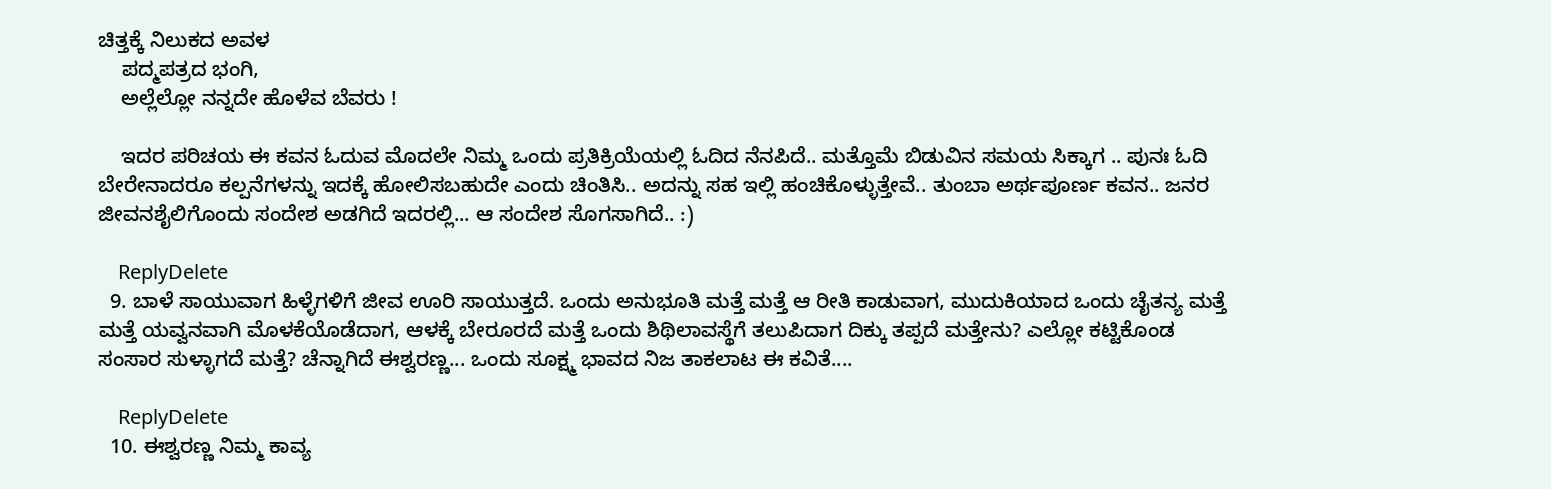ಚಿತ್ತಕ್ಕೆ ನಿಲುಕದ ಅವಳ
    ಪದ್ಮಪತ್ರದ ಭಂಗಿ,
    ಅಲ್ಲೆಲ್ಲೋ ನನ್ನದೇ ಹೊಳೆವ ಬೆವರು !

    ಇದರ ಪರಿಚಯ ಈ ಕವನ ಓದುವ ಮೊದಲೇ ನಿಮ್ಮ ಒಂದು ಪ್ರತಿಕ್ರಿಯೆಯಲ್ಲಿ ಓದಿದ ನೆನಪಿದೆ.. ಮತ್ತೊಮೆ ಬಿಡುವಿನ ಸಮಯ ಸಿಕ್ಕಾಗ .. ಪುನಃ ಓದಿ ಬೇರೇನಾದರೂ ಕಲ್ಪನೆಗಳನ್ನು ಇದಕ್ಕೆ ಹೋಲಿಸಬಹುದೇ ಎಂದು ಚಿಂತಿಸಿ.. ಅದನ್ನು ಸಹ ಇಲ್ಲಿ ಹಂಚಿಕೊಳ್ಳುತ್ತೇವೆ.. ತುಂಬಾ ಅರ್ಥಪೂರ್ಣ ಕವನ.. ಜನರ ಜೀವನಶೈಲಿಗೊಂದು ಸಂದೇಶ ಅಡಗಿದೆ ಇದರಲ್ಲಿ... ಆ ಸಂದೇಶ ಸೊಗಸಾಗಿದೆ.. :)

    ReplyDelete
  9. ಬಾಳೆ ಸಾಯುವಾಗ ಹಿಳ್ಳೆಗಳಿಗೆ ಜೀವ ಊರಿ ಸಾಯುತ್ತದೆ. ಒಂದು ಅನುಭೂತಿ ಮತ್ತೆ ಮತ್ತೆ ಆ ರೀತಿ ಕಾಡುವಾಗ, ಮುದುಕಿಯಾದ ಒಂದು ಚೈತನ್ಯ ಮತ್ತೆ ಮತ್ತೆ ಯವ್ವನವಾಗಿ ಮೊಳಕೆಯೊಡೆದಾಗ, ಆಳಕ್ಕೆ ಬೇರೂರದೆ ಮತ್ತೆ ಒಂದು ಶಿಥಿಲಾವಸ್ಥೆಗೆ ತಲುಪಿದಾಗ ದಿಕ್ಕು ತಪ್ಪದೆ ಮತ್ತೇನು? ಎಲ್ಲೋ ಕಟ್ಟಿಕೊಂಡ ಸಂಸಾರ ಸುಳ್ಳಾಗದೆ ಮತ್ತೆ? ಚೆನ್ನಾಗಿದೆ ಈಶ್ವರಣ್ಣ... ಒಂದು ಸೂಕ್ಷ್ಮ ಭಾವದ ನಿಜ ತಾಕಲಾಟ ಈ ಕವಿತೆ....

    ReplyDelete
  10. ಈಶ್ವರಣ್ಣ ನಿಮ್ಮ ಕಾವ್ಯ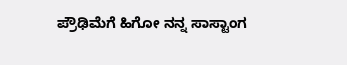ಪ್ರೌಢಿಮೆಗೆ ಹಿಗೋ ನನ್ನ ಸಾಸ್ಟಾಂಗ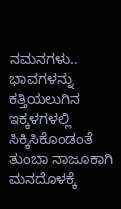ನಮನಗಳು.. ಭಾವಗಳನ್ನು ಕತ್ತಿಯಲುಗಿನ ಇಕ್ಕಳಗಳಲ್ಲಿ ಸಿಕ್ಕಿಸಿಕೊಂಡಂತೆ ತುಂಬಾ ನಾಜೂಕಾಗಿ ಮನದೊಳಕ್ಕೆ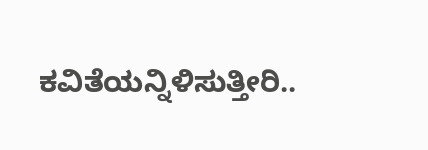ಕವಿತೆಯನ್ನಿಳಿಸುತ್ತೀರಿ..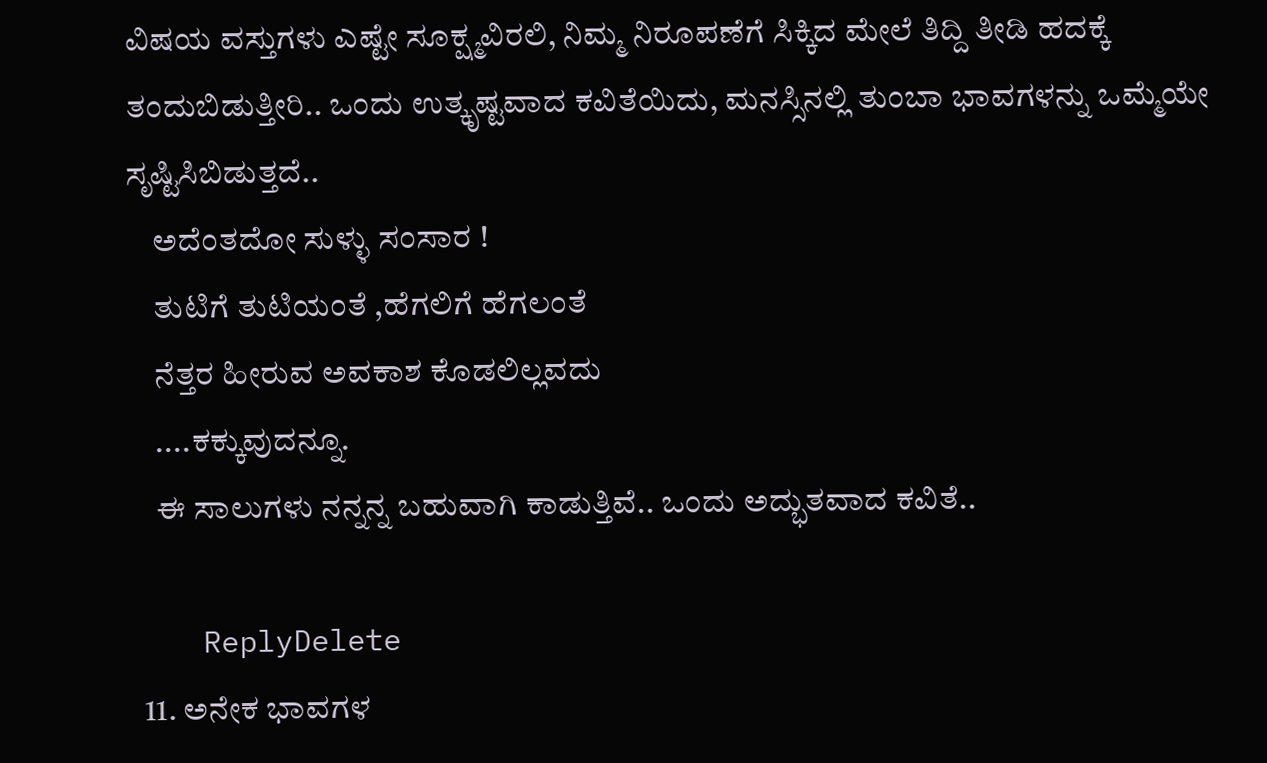ವಿಷಯ ವಸ್ತುಗಳು ಎಷ್ಟೇ ಸೂಕ್ಷ್ಮವಿರಲಿ, ನಿಮ್ಮ ನಿರೂಪಣೆಗೆ ಸಿಕ್ಕಿದ ಮೇಲೆ ತಿದ್ದಿ ತೀಡಿ ಹದಕ್ಕೆ ತಂದುಬಿಡುತ್ತೀರಿ.. ಒಂದು ಉತ್ಕೃಷ್ಟವಾದ ಕವಿತೆಯಿದು, ಮನಸ್ಸಿನಲ್ಲಿ ತುಂಬಾ ಭಾವಗಳನ್ನು ಒಮ್ಮೆಯೇ ಸೃಷ್ಟಿಸಿಬಿಡುತ್ತದೆ..
    ಅದೆಂತದೋ ಸುಳ್ಳು ಸಂಸಾರ !
    ತುಟಿಗೆ ತುಟಿಯಂತೆ ,ಹೆಗಲಿಗೆ ಹೆಗಲಂತೆ
    ನೆತ್ತರ ಹೀರುವ ಅವಕಾಶ ಕೊಡಲಿಲ್ಲವದು
    ....ಕಕ್ಕುವುದನ್ನೂ.
    ಈ ಸಾಲುಗಳು ನನ್ನನ್ನ ಬಹುವಾಗಿ ಕಾಡುತ್ತಿವೆ.. ಒಂದು ಅದ್ಭುತವಾದ ಕವಿತೆ..

    ReplyDelete
  11. ಅನೇಕ ಭಾವಗಳ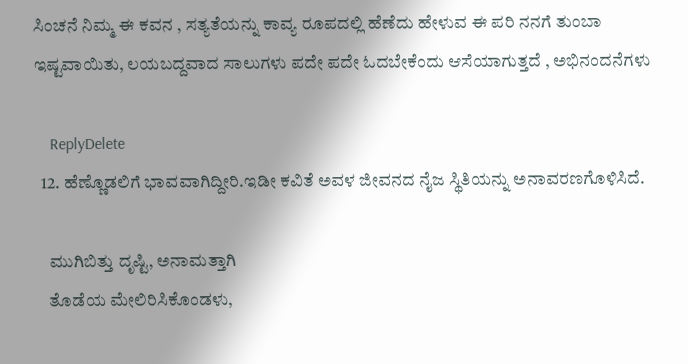ಸಿಂಚನೆ ನಿಮ್ಮ ಈ ಕವನ , ಸತ್ಯತೆಯನ್ನು ಕಾವ್ಯ ರೂಪದಲ್ಲಿ ಹೆಣೆದು ಹೇಳುವ ಈ ಪರಿ ನನಗೆ ತುಂಬಾ ಇಷ್ಟವಾಯಿತು, ಲಯಬದ್ದವಾದ ಸಾಲುಗಳು ಪದೇ ಪದೇ ಓದಬೇಕೆಂದು ಆಸೆಯಾಗುತ್ತದೆ , ಅಭಿನಂದನೆಗಳು

    ReplyDelete
  12. ಹೆಣ್ಣೊಡಲಿಗೆ ಭಾವವಾಗಿದ್ದೀರಿ.ಇಡೀ ಕವಿತೆ ಅವಳ ಜೀವನದ ನೈಜ ಸ್ಥಿತಿಯನ್ನು ಅನಾವರಣಗೊಳಿಸಿದೆ.

    ಮುಗಿಬಿತ್ತು ದೃಷ್ಟಿ, ಅನಾಮತ್ತಾಗಿ
    ತೊಡೆಯ ಮೇಲಿರಿಸಿಕೊಂಡಳು,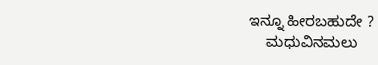ಇನ್ನೂ ಹೀರಬಹುದೇ ?
    ಮಧುವಿನಮಲು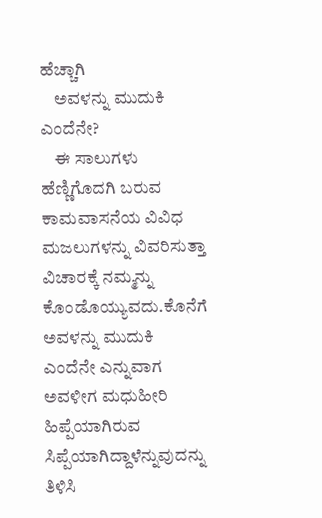ಹೆಚ್ಚಾಗಿ
    ಅವಳನ್ನು ಮುದುಕಿ ಎಂದೆನೇ?
    ಈ ಸಾಲುಗಳು ಹೆಣ್ಣಿಗೊದಗಿ ಬರುವ ಕಾಮವಾಸನೆಯ ವಿವಿಧ ಮಜಲುಗಳನ್ನು ವಿವರಿಸುತ್ತಾ ವಿಚಾರಕ್ಕೆ ನಮ್ಮನ್ನು ಕೊಂಡೊಯ್ಯುವದು.ಕೊನೆಗೆ ಅವಳನ್ನು ಮುದುಕಿ ಎಂದೆನೇ ಎನ್ನುವಾಗ ಅವಳೀಗ ಮಧುಹೀರಿ ಹಿಪ್ಪೆಯಾಗಿರುವ ಸಿಪ್ಪೆಯಾಗಿದ್ದಾಳೆನ್ನುವುದನ್ನು ತಿಳಿಸಿ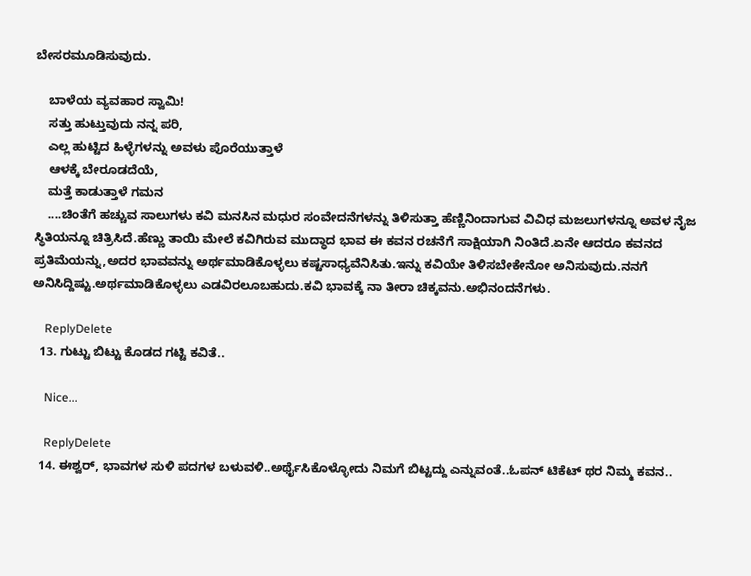ಬೇಸರಮೂಡಿಸುವುದು.

    ಬಾಳೆಯ ವ್ಯವಹಾರ ಸ್ವಾಮಿ!
    ಸತ್ತು ಹುಟ್ತುವುದು ನನ್ನ ಪರಿ,
    ಎಲ್ಲ ಹುಟ್ಟಿದ ಹಿಳ್ಳೆಗಳನ್ನು ಅವಳು ಪೊರೆಯುತ್ತಾಳೆ
    ಆಳಕ್ಕೆ ಬೇರೂಡದೆಯೆ,
    ಮತ್ತೆ ಕಾಡುತ್ತಾಳೆ ಗಮನ
    ....ಚಿಂತೆಗೆ ಹಚ್ಚುವ ಸಾಲುಗಳು ಕವಿ ಮನಸಿನ ಮಧುರ ಸಂವೇದನೆಗಳನ್ನು ತಿಳಿಸುತ್ತಾ ಹೆಣ್ಣಿನಿಂದಾಗುವ ವಿವಿಧ ಮಜಲುಗಳನ್ನೂ ಅವಳ ನೈಜ ಸ್ಥಿತಿಯನ್ನೂ ಚಿತ್ರಿಸಿದೆ.ಹೆಣ್ಣು ತಾಯಿ ಮೇಲೆ ಕವಿಗಿರುವ ಮುದ್ಧಾದ ಭಾವ ಈ ಕವನ ರಚನೆಗೆ ಸಾಕ್ಷಿಯಾಗಿ ನಿಂತಿದೆ.ಏನೇ ಆದರೂ ಕವನದ ಪ್ರತಿಮೆಯನ್ನು,ಅದರ ಭಾವವನ್ನು ಅರ್ಥಮಾಡಿಕೊಳ್ಳಲು ಕಷ್ಟಸಾಧ್ಯವೆನಿಸಿತು.ಇನ್ನು ಕವಿಯೇ ತಿಳಿಸಬೇಕೇನೋ ಅನಿಸುವುದು.ನನಗೆ ಅನಿಸಿದ್ದಿಷ್ಟು.ಅರ್ಥಮಾಡಿಕೊಳ್ಳಲು ಎಡವಿರಲೂಬಹುದು.ಕವಿ ಭಾವಕ್ಕೆ ನಾ ತೀರಾ ಚಿಕ್ಕವನು.ಅಭಿನಂದನೆಗಳು.

    ReplyDelete
  13. ಗುಟ್ಟು ಬಿಟ್ಟು ಕೊಡದ ಗಟ್ಟಿ ಕವಿತೆ..

    Nice...

    ReplyDelete
  14. ಈಶ್ವರ್, ಭಾವಗಳ ಸುಳಿ ಪದಗಳ ಬಳುವಳಿ..ಅರ್ಥೈಸಿಕೊಳ್ಳೋದು ನಿಮಗೆ ಬಿಟ್ಟದ್ದು ಎನ್ನುವಂತೆ..ಓಪನ್ ಟಿಕೆಟ್ ಥರ ನಿಮ್ಮ ಕವನ..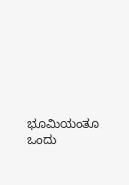ಭೂಮಿಯಂತೂ ಒಂದು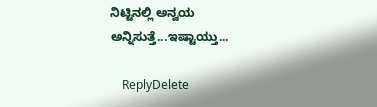ನಿಟ್ಟಿನಲ್ಲಿ ಅನ್ವಯ ಅನ್ನಿಸುತ್ತೆ...ಇಷ್ಟಾಯ್ತು...

    ReplyDelete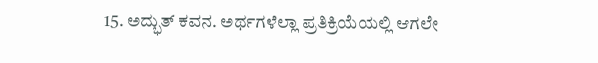15. ಅದ್ಭುತ್ ಕವನ. ಅರ್ಥಗಳೆಲ್ಲಾ ಪ್ರತಿಕ್ರಿಯೆಯಲ್ಲಿ ಆಗಲೇ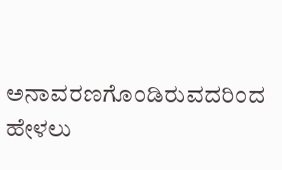ಅನಾವರಣಗೊಂಡಿರುವದರಿಂದ ಹೇಳಲು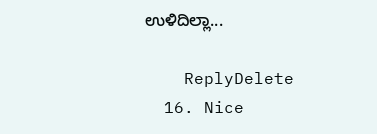ಉಳಿದಿಲ್ಲಾ...

    ReplyDelete
  16. Nice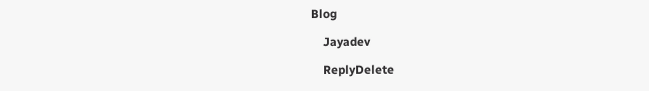Blog

    Jayadev

    ReplyDelete